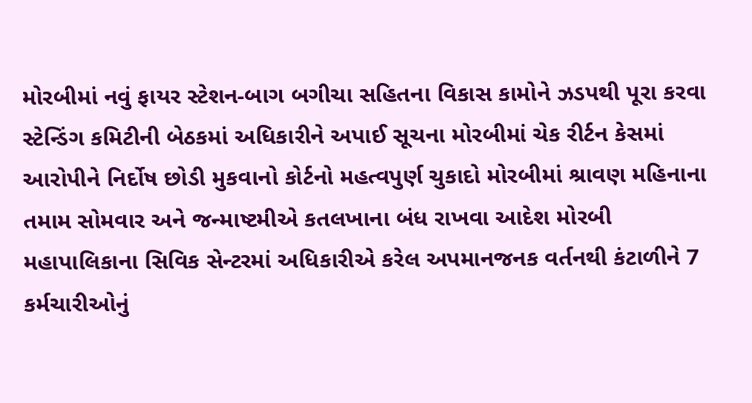મોરબીમાં નવું ફાયર સ્ટેશન-બાગ બગીચા સહિતના વિકાસ કામોને ઝડપથી પૂરા કરવા સ્ટેન્ડિંગ કમિટીની બેઠકમાં અધિકારીને અપાઈ સૂચના મોરબીમાં ચેક રીર્ટન કેસમાં આરોપીને નિર્દોષ છોડી મુકવાનો કોર્ટનો મહત્વપુર્ણ ચુકાદો મોરબીમાં શ્રાવણ મહિનાના તમામ સોમવાર અને જન્માષ્ટમીએ કતલખાના બંધ રાખવા આદેશ મોરબી મહાપાલિકાના સિવિક સેન્ટરમાં અધિકારીએ કરેલ અપમાનજનક વર્તનથી કંટાળીને 7 કર્મચારીઓનું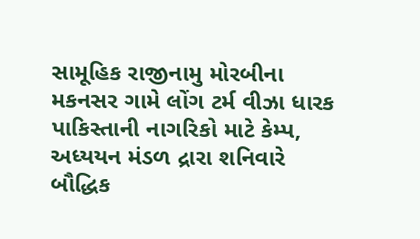સામૂહિક રાજીનામુ મોરબીના મકનસર ગામે લોંગ ટર્મ વીઝા ધારક પાકિસ્તાની નાગરિકો માટે કેમ્પ, અધ્યયન મંડળ દ્રારા શનિવારે બૌદ્ધિક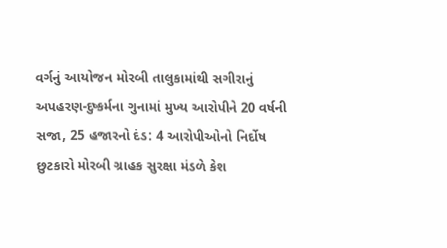વર્ગનું આયોજન મોરબી તાલુકામાંથી સગીરાનું અપહરણ-દુષ્કર્મના ગુનામાં મુખ્ય આરોપીને 20 વર્ષની સજા, 25 હજારનો દંડ: 4 આરોપીઓનો નિર્દોષ છુટકારો મોરબી ગ્રાહક સુરક્ષા મંડળે કેશ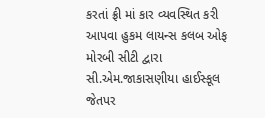કરતાં ફ્રી માં કાર વ્યવસ્થિત કરી આપવા હુકમ લાયન્સ કલબ ઓફ મોરબી સીટી દ્વારા સી.એમ.જાકાસણીયા હાઈસ્કૂલ જેતપર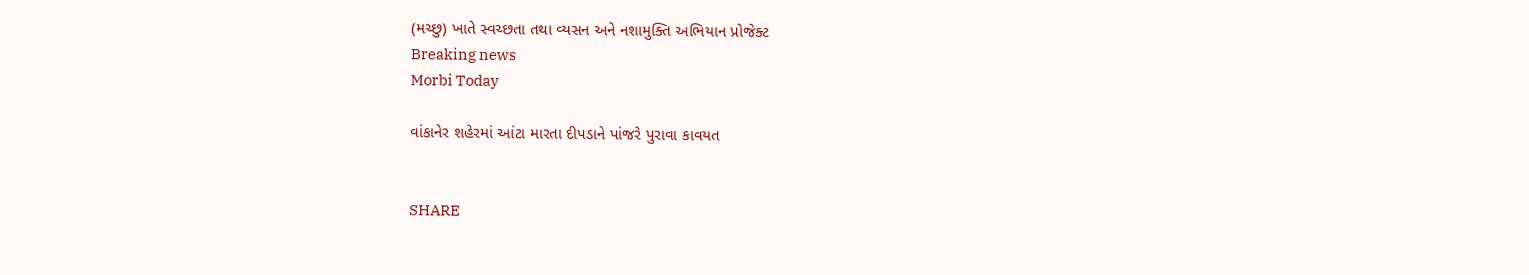(મચ્છુ) ખાતે સ્વચ્છતા તથા વ્યસન અને નશામુક્તિ અભિયાન પ્રોજેક્ટ
Breaking news
Morbi Today

વાંકાનેર શહેરમાં આંટા મારતા દીપડાને પાંજરે પુરાવા કાવયત


SHARE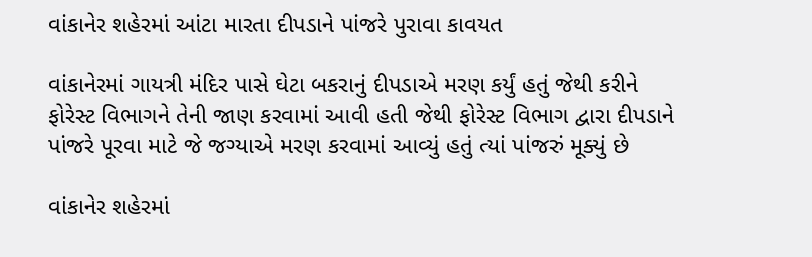વાંકાનેર શહેરમાં આંટા મારતા દીપડાને પાંજરે પુરાવા કાવયત

વાંકાનેરમાં ગાયત્રી મંદિર પાસે ઘેટા બકરાનું દીપડાએ મરણ કર્યું હતું જેથી કરીને ફોરેસ્ટ વિભાગને તેની જાણ કરવામાં આવી હતી જેથી ફોરેસ્ટ વિભાગ દ્વારા દીપડાને પાંજરે પૂરવા માટે જે જગ્યાએ મરણ કરવામાં આવ્યું હતું ત્યાં પાંજરું મૂક્યું છે

વાંકાનેર શહેરમાં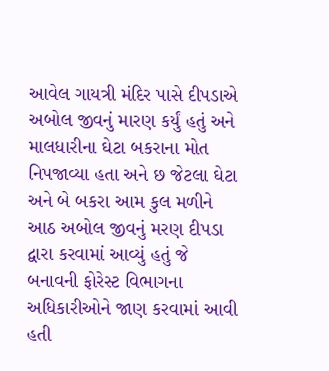આવેલ ગાયત્રી મંદિર પાસે દીપડાએ અબોલ જીવનું મારણ કર્યું હતું અને માલધારીના ઘેટા બકરાના મોત નિપજાવ્યા હતા અને છ જેટલા ઘેટા અને બે બકરા આમ કુલ મળીને આઠ અબોલ જીવનું મરણ દીપડા દ્વારા કરવામાં આવ્યું હતું જે બનાવની ફોરેસ્ટ વિભાગના અધિકારીઓને જાણ કરવામાં આવી હતી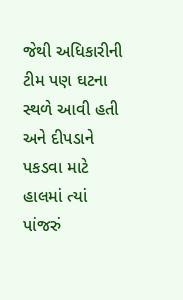જેથી અધિકારીની ટીમ પણ ઘટના સ્થળે આવી હતી અને દીપડાને પકડવા માટે હાલમાં ત્યાં પાંજરું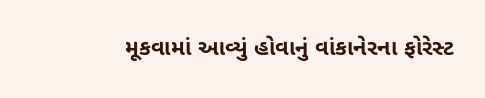મૂકવામાં આવ્યું હોવાનું વાંકાનેરના ફોરેસ્ટ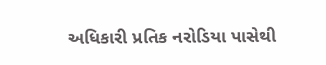અધિકારી પ્રતિક નરોડિયા પાસેથી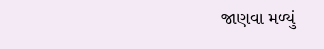જાણવા મળ્યું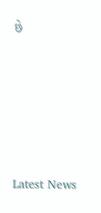છે






Latest News